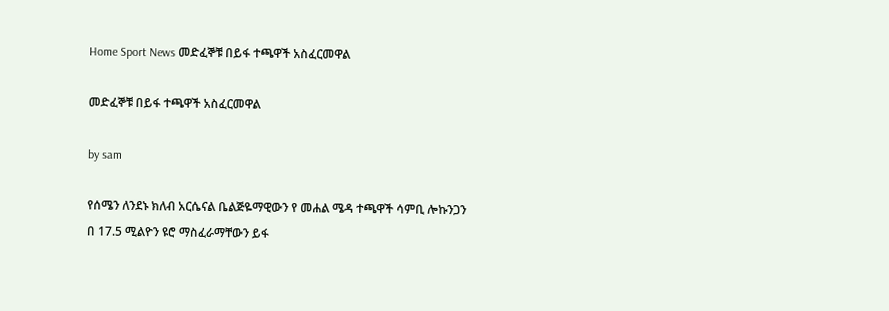Home Sport News መድፈኞቹ በይፋ ተጫዋች አስፈርመዋል

መድፈኞቹ በይፋ ተጫዋች አስፈርመዋል

by sam

የሰሜን ለንደኑ ክለብ አርሴናል ቤልጅዬማዊውን የ መሐል ሜዳ ተጫዋች ሳምቢ ሎኩንጋን በ 17.5 ሚልዮን ዩሮ ማስፈራማቸውን ይፋ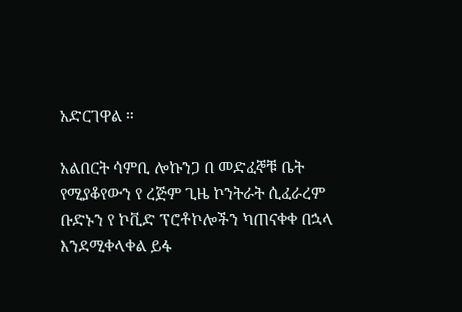አድርገዋል ።

አልበርት ሳምቢ ሎኩንጋ በ መድፈኞቹ ቤት የሚያቆየውን የ ረጅም ጊዜ ኮንትራት ሲፈራረም ቡድኑን የ ኮቪድ ፕሮቶኮሎችን ካጠናቀቀ በኋላ እንደሚቀላቀል ይፋ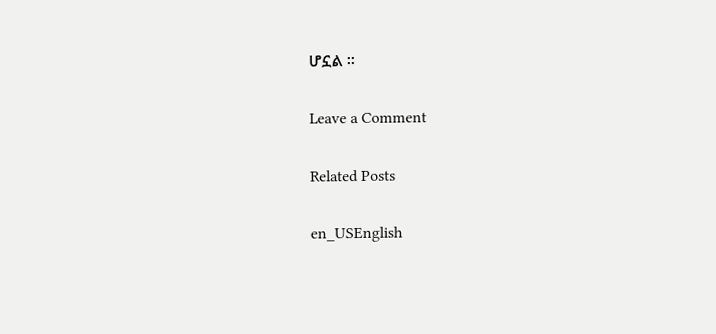ሆኗል ።

Leave a Comment

Related Posts

en_USEnglish